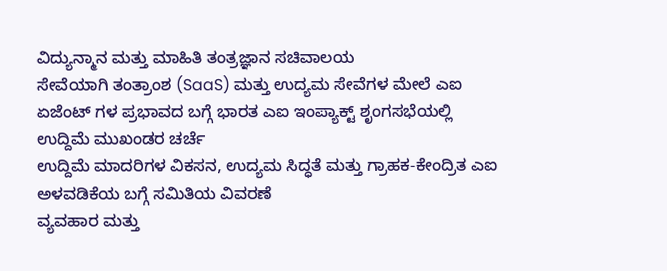ವಿದ್ಯುನ್ಮಾನ ಮತ್ತು ಮಾಹಿತಿ ತಂತ್ರಜ್ಞಾನ ಸಚಿವಾಲಯ
ಸೇವೆಯಾಗಿ ತಂತ್ರಾಂಶ (SaaS) ಮತ್ತು ಉದ್ಯಮ ಸೇವೆಗಳ ಮೇಲೆ ಎಐ ಏಜೆಂಟ್ ಗಳ ಪ್ರಭಾವದ ಬಗ್ಗೆ ಭಾರತ ಎಐ ಇಂಪ್ಯಾಕ್ಟ್ ಶೃಂಗಸಭೆಯಲ್ಲಿ ಉದ್ದಿಮೆ ಮುಖಂಡರ ಚರ್ಚೆ
ಉದ್ದಿಮೆ ಮಾದರಿಗಳ ವಿಕಸನ, ಉದ್ಯಮ ಸಿದ್ಧತೆ ಮತ್ತು ಗ್ರಾಹಕ-ಕೇಂದ್ರಿತ ಎಐ ಅಳವಡಿಕೆಯ ಬಗ್ಗೆ ಸಮಿತಿಯ ವಿವರಣೆ
ವ್ಯವಹಾರ ಮತ್ತು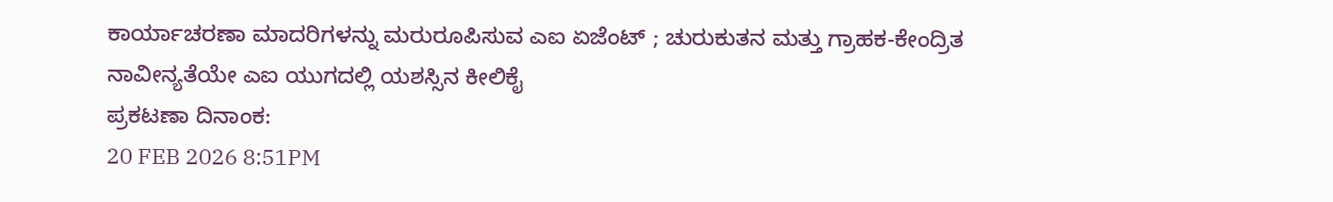ಕಾರ್ಯಾಚರಣಾ ಮಾದರಿಗಳನ್ನು ಮರುರೂಪಿಸುವ ಎಐ ಏಜೆಂಟ್ ; ಚುರುಕುತನ ಮತ್ತು ಗ್ರಾಹಕ-ಕೇಂದ್ರಿತ ನಾವೀನ್ಯತೆಯೇ ಎಐ ಯುಗದಲ್ಲಿ ಯಶಸ್ಸಿನ ಕೀಲಿಕೈ
ಪ್ರಕಟಣಾ ದಿನಾಂಕ:
20 FEB 2026 8:51PM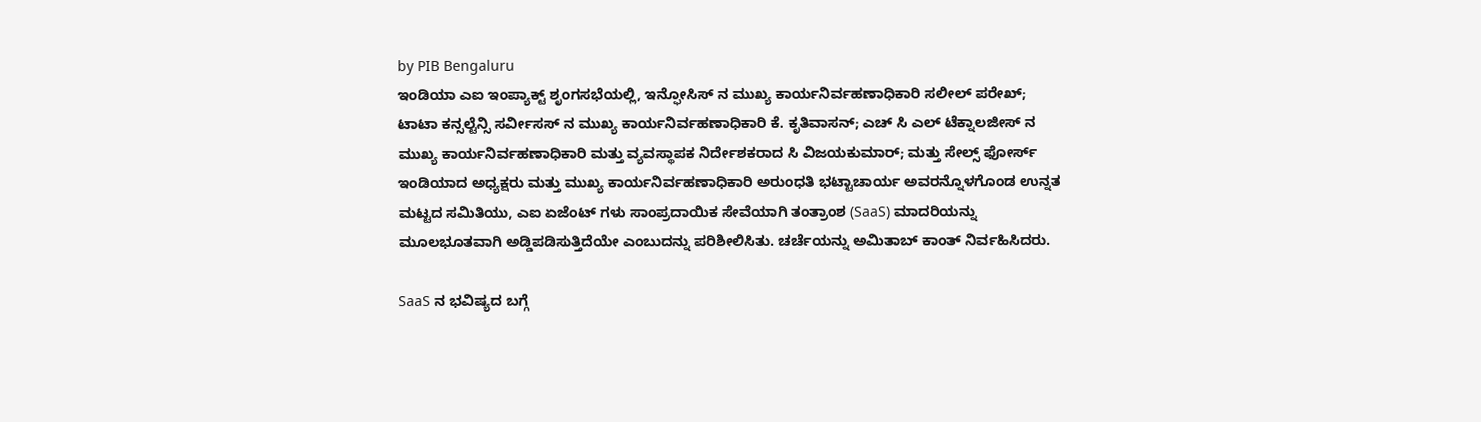by PIB Bengaluru
ಇಂಡಿಯಾ ಎಐ ಇಂಪ್ಯಾಕ್ಟ್ ಶೃಂಗಸಭೆಯಲ್ಲಿ, ಇನ್ಫೋಸಿಸ್ ನ ಮುಖ್ಯ ಕಾರ್ಯನಿರ್ವಹಣಾಧಿಕಾರಿ ಸಲೀಲ್ ಪರೇಖ್; ಟಾಟಾ ಕನ್ಸಲ್ಟೆನ್ಸಿ ಸರ್ವೀಸಸ್ ನ ಮುಖ್ಯ ಕಾರ್ಯನಿರ್ವಹಣಾಧಿಕಾರಿ ಕೆ. ಕೃತಿವಾಸನ್; ಎಚ್ ಸಿ ಎಲ್ ಟೆಕ್ನಾಲಜೀಸ್ ನ ಮುಖ್ಯ ಕಾರ್ಯನಿರ್ವಹಣಾಧಿಕಾರಿ ಮತ್ತು ವ್ಯವಸ್ಥಾಪಕ ನಿರ್ದೇಶಕರಾದ ಸಿ ವಿಜಯಕುಮಾರ್; ಮತ್ತು ಸೇಲ್ಸ್ ಫೋರ್ಸ್ ಇಂಡಿಯಾದ ಅಧ್ಯಕ್ಷರು ಮತ್ತು ಮುಖ್ಯ ಕಾರ್ಯನಿರ್ವಹಣಾಧಿಕಾರಿ ಅರುಂಧತಿ ಭಟ್ಟಾಚಾರ್ಯ ಅವರನ್ನೊಳಗೊಂಡ ಉನ್ನತ ಮಟ್ಟದ ಸಮಿತಿಯು, ಎಐ ಏಜೆಂಟ್ ಗಳು ಸಾಂಪ್ರದಾಯಿಕ ಸೇವೆಯಾಗಿ ತಂತ್ರಾಂಶ (SaaS) ಮಾದರಿಯನ್ನು ಮೂಲಭೂತವಾಗಿ ಅಡ್ಡಿಪಡಿಸುತ್ತಿದೆಯೇ ಎಂಬುದನ್ನು ಪರಿಶೀಲಿಸಿತು. ಚರ್ಚೆಯನ್ನು ಅಮಿತಾಬ್ ಕಾಂತ್ ನಿರ್ವಹಿಸಿದರು.

SaaS ನ ಭವಿಷ್ಯದ ಬಗ್ಗೆ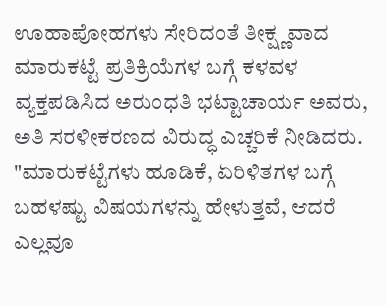ಊಹಾಪೋಹಗಳು ಸೇರಿದಂತೆ ತೀಕ್ಷ್ಣವಾದ ಮಾರುಕಟ್ಟೆ ಪ್ರತಿಕ್ರಿಯೆಗಳ ಬಗ್ಗೆ ಕಳವಳ ವ್ಯಕ್ತಪಡಿಸಿದ ಅರುಂಧತಿ ಭಟ್ಟಾಚಾರ್ಯ ಅವರು, ಅತಿ ಸರಳೀಕರಣದ ವಿರುದ್ಧ ಎಚ್ಚರಿಕೆ ನೀಡಿದರು. "ಮಾರುಕಟ್ಟೆಗಳು ಹೂಡಿಕೆ, ಏರಿಳಿತಗಳ ಬಗ್ಗೆ ಬಹಳಷ್ಟು ವಿಷಯಗಳನ್ನು ಹೇಳುತ್ತವೆ, ಆದರೆ ಎಲ್ಲವೂ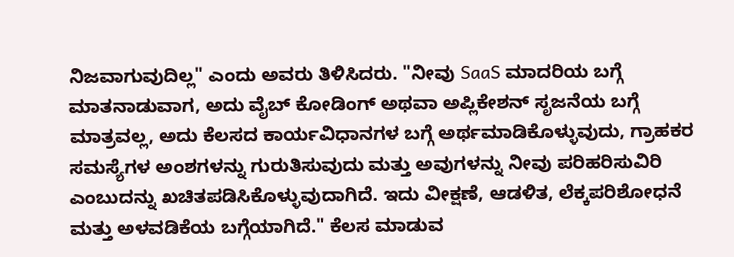ನಿಜವಾಗುವುದಿಲ್ಲ" ಎಂದು ಅವರು ತಿಳಿಸಿದರು. "ನೀವು SaaS ಮಾದರಿಯ ಬಗ್ಗೆ ಮಾತನಾಡುವಾಗ, ಅದು ವೈಬ್ ಕೋಡಿಂಗ್ ಅಥವಾ ಅಪ್ಲಿಕೇಶನ್ ಸೃಜನೆಯ ಬಗ್ಗೆ ಮಾತ್ರವಲ್ಲ, ಅದು ಕೆಲಸದ ಕಾರ್ಯವಿಧಾನಗಳ ಬಗ್ಗೆ ಅರ್ಥಮಾಡಿಕೊಳ್ಳುವುದು, ಗ್ರಾಹಕರ ಸಮಸ್ಯೆಗಳ ಅಂಶಗಳನ್ನು ಗುರುತಿಸುವುದು ಮತ್ತು ಅವುಗಳನ್ನು ನೀವು ಪರಿಹರಿಸುವಿರಿ ಎಂಬುದನ್ನು ಖಚಿತಪಡಿಸಿಕೊಳ್ಳುವುದಾಗಿದೆ. ಇದು ವೀಕ್ಷಣೆ, ಆಡಳಿತ, ಲೆಕ್ಕಪರಿಶೋಧನೆ ಮತ್ತು ಅಳವಡಿಕೆಯ ಬಗ್ಗೆಯಾಗಿದೆ." ಕೆಲಸ ಮಾಡುವ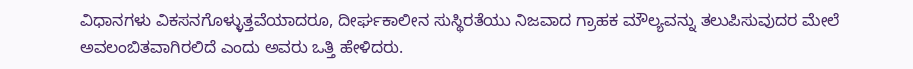ವಿಧಾನಗಳು ವಿಕಸನಗೊಳ್ಳುತ್ತವೆಯಾದರೂ, ದೀರ್ಘಕಾಲೀನ ಸುಸ್ಥಿರತೆಯು ನಿಜವಾದ ಗ್ರಾಹಕ ಮೌಲ್ಯವನ್ನು ತಲುಪಿಸುವುದರ ಮೇಲೆ ಅವಲಂಬಿತವಾಗಿರಲಿದೆ ಎಂದು ಅವರು ಒತ್ತಿ ಹೇಳಿದರು.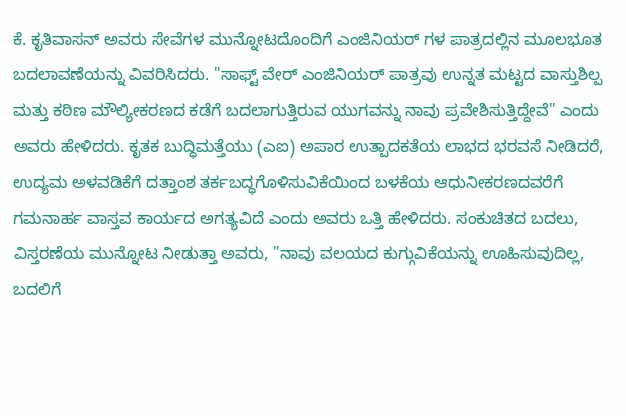ಕೆ. ಕೃತಿವಾಸನ್ ಅವರು ಸೇವೆಗಳ ಮುನ್ನೋಟದೊಂದಿಗೆ ಎಂಜಿನಿಯರ್ ಗಳ ಪಾತ್ರದಲ್ಲಿನ ಮೂಲಭೂತ ಬದಲಾವಣೆಯನ್ನು ವಿವರಿಸಿದರು. "ಸಾಫ್ಟ್ ವೇರ್ ಎಂಜಿನಿಯರ್ ಪಾತ್ರವು ಉನ್ನತ ಮಟ್ಟದ ವಾಸ್ತುಶಿಲ್ಪ ಮತ್ತು ಕಠಿಣ ಮೌಲ್ಯೀಕರಣದ ಕಡೆಗೆ ಬದಲಾಗುತ್ತಿರುವ ಯುಗವನ್ನು ನಾವು ಪ್ರವೇಶಿಸುತ್ತಿದ್ದೇವೆ" ಎಂದು ಅವರು ಹೇಳಿದರು. ಕೃತಕ ಬುದ್ಧಿಮತ್ತೆಯು (ಎಐ) ಅಪಾರ ಉತ್ಪಾದಕತೆಯ ಲಾಭದ ಭರವಸೆ ನೀಡಿದರೆ, ಉದ್ಯಮ ಅಳವಡಿಕೆಗೆ ದತ್ತಾಂಶ ತರ್ಕಬದ್ಧಗೊಳಿಸುವಿಕೆಯಿಂದ ಬಳಕೆಯ ಆಧುನೀಕರಣದವರೆಗೆ ಗಮನಾರ್ಹ ವಾಸ್ತವ ಕಾರ್ಯದ ಅಗತ್ಯವಿದೆ ಎಂದು ಅವರು ಒತ್ತಿ ಹೇಳಿದರು. ಸಂಕುಚಿತದ ಬದಲು, ವಿಸ್ತರಣೆಯ ಮುನ್ನೋಟ ನೀಡುತ್ತಾ ಅವರು, "ನಾವು ವಲಯದ ಕುಗ್ಗುವಿಕೆಯನ್ನು ಊಹಿಸುವುದಿಲ್ಲ, ಬದಲಿಗೆ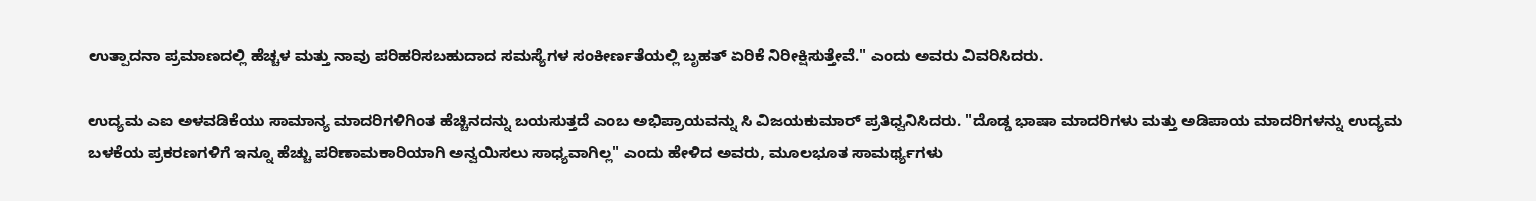ಉತ್ಪಾದನಾ ಪ್ರಮಾಣದಲ್ಲಿ ಹೆಚ್ಚಳ ಮತ್ತು ನಾವು ಪರಿಹರಿಸಬಹುದಾದ ಸಮಸ್ಯೆಗಳ ಸಂಕೀರ್ಣತೆಯಲ್ಲಿ ಬೃಹತ್ ಏರಿಕೆ ನಿರೀಕ್ಷಿಸುತ್ತೇವೆ." ಎಂದು ಅವರು ವಿವರಿಸಿದರು.

ಉದ್ಯಮ ಎಐ ಅಳವಡಿಕೆಯು ಸಾಮಾನ್ಯ ಮಾದರಿಗಳಿಗಿಂತ ಹೆಚ್ಚಿನದನ್ನು ಬಯಸುತ್ತದೆ ಎಂಬ ಅಭಿಪ್ರಾಯವನ್ನು ಸಿ ವಿಜಯಕುಮಾರ್ ಪ್ರತಿಧ್ವನಿಸಿದರು. "ದೊಡ್ಡ ಭಾಷಾ ಮಾದರಿಗಳು ಮತ್ತು ಅಡಿಪಾಯ ಮಾದರಿಗಳನ್ನು ಉದ್ಯಮ ಬಳಕೆಯ ಪ್ರಕರಣಗಳಿಗೆ ಇನ್ನೂ ಹೆಚ್ಚು ಪರಿಣಾಮಕಾರಿಯಾಗಿ ಅನ್ವಯಿಸಲು ಸಾಧ್ಯವಾಗಿಲ್ಲ" ಎಂದು ಹೇಳಿದ ಅವರು, ಮೂಲಭೂತ ಸಾಮರ್ಥ್ಯಗಳು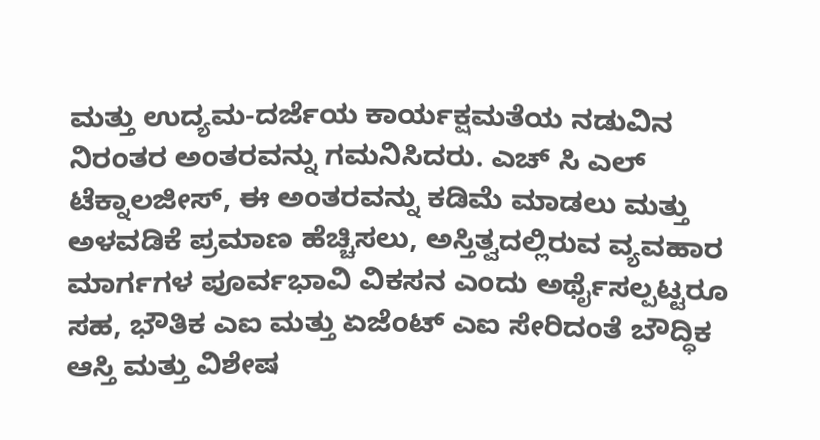ಮತ್ತು ಉದ್ಯಮ-ದರ್ಜೆಯ ಕಾರ್ಯಕ್ಷಮತೆಯ ನಡುವಿನ ನಿರಂತರ ಅಂತರವನ್ನು ಗಮನಿಸಿದರು. ಎಚ್ ಸಿ ಎಲ್ ಟೆಕ್ನಾಲಜೀಸ್, ಈ ಅಂತರವನ್ನು ಕಡಿಮೆ ಮಾಡಲು ಮತ್ತು ಅಳವಡಿಕೆ ಪ್ರಮಾಣ ಹೆಚ್ಚಿಸಲು, ಅಸ್ತಿತ್ವದಲ್ಲಿರುವ ವ್ಯವಹಾರ ಮಾರ್ಗಗಳ ಪೂರ್ವಭಾವಿ ವಿಕಸನ ಎಂದು ಅರ್ಥೈಸಲ್ಪಟ್ಟರೂ ಸಹ, ಭೌತಿಕ ಎಐ ಮತ್ತು ಏಜೆಂಟ್ ಎಐ ಸೇರಿದಂತೆ ಬೌದ್ಧಿಕ ಆಸ್ತಿ ಮತ್ತು ವಿಶೇಷ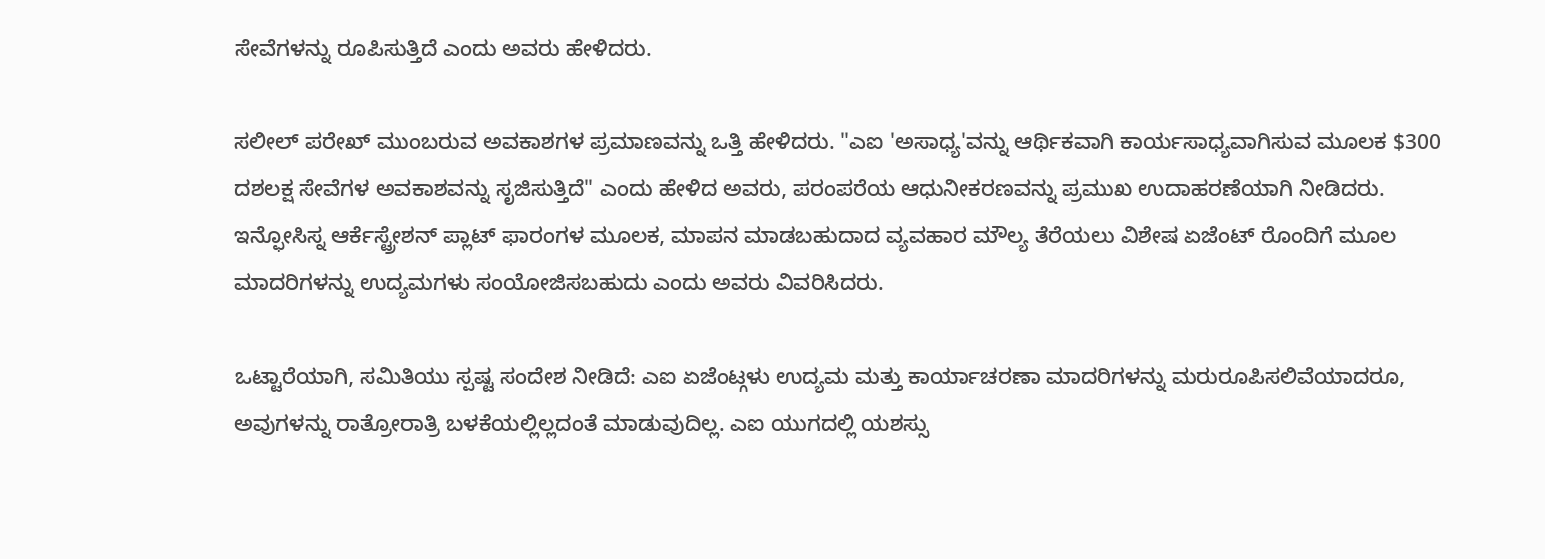ಸೇವೆಗಳನ್ನು ರೂಪಿಸುತ್ತಿದೆ ಎಂದು ಅವರು ಹೇಳಿದರು.

ಸಲೀಲ್ ಪರೇಖ್ ಮುಂಬರುವ ಅವಕಾಶಗಳ ಪ್ರಮಾಣವನ್ನು ಒತ್ತಿ ಹೇಳಿದರು. "ಎಐ 'ಅಸಾಧ್ಯ'ವನ್ನು ಆರ್ಥಿಕವಾಗಿ ಕಾರ್ಯಸಾಧ್ಯವಾಗಿಸುವ ಮೂಲಕ $300 ದಶಲಕ್ಷ ಸೇವೆಗಳ ಅವಕಾಶವನ್ನು ಸೃಜಿಸುತ್ತಿದೆ" ಎಂದು ಹೇಳಿದ ಅವರು, ಪರಂಪರೆಯ ಆಧುನೀಕರಣವನ್ನು ಪ್ರಮುಖ ಉದಾಹರಣೆಯಾಗಿ ನೀಡಿದರು. ಇನ್ಫೋಸಿಸ್ನ ಆರ್ಕೆಸ್ಟ್ರೇಶನ್ ಪ್ಲಾಟ್ ಫಾರಂಗಳ ಮೂಲಕ, ಮಾಪನ ಮಾಡಬಹುದಾದ ವ್ಯವಹಾರ ಮೌಲ್ಯ ತೆರೆಯಲು ವಿಶೇಷ ಏಜೆಂಟ್ ರೊಂದಿಗೆ ಮೂಲ ಮಾದರಿಗಳನ್ನು ಉದ್ಯಮಗಳು ಸಂಯೋಜಿಸಬಹುದು ಎಂದು ಅವರು ವಿವರಿಸಿದರು.

ಒಟ್ಟಾರೆಯಾಗಿ, ಸಮಿತಿಯು ಸ್ಪಷ್ಟ ಸಂದೇಶ ನೀಡಿದೆ: ಎಐ ಏಜೆಂಟ್ಗಳು ಉದ್ಯಮ ಮತ್ತು ಕಾರ್ಯಾಚರಣಾ ಮಾದರಿಗಳನ್ನು ಮರುರೂಪಿಸಲಿವೆಯಾದರೂ, ಅವುಗಳನ್ನು ರಾತ್ರೋರಾತ್ರಿ ಬಳಕೆಯಲ್ಲಿಲ್ಲದಂತೆ ಮಾಡುವುದಿಲ್ಲ. ಎಐ ಯುಗದಲ್ಲಿ ಯಶಸ್ಸು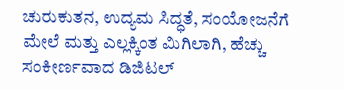ಚುರುಕುತನ, ಉದ್ಯಮ ಸಿದ್ಧತೆ, ಸಂಯೋಜನೆಗೆ ಮೇಲೆ ಮತ್ತು ಎಲ್ಲಕ್ಕಿಂತ ಮಿಗಿಲಾಗಿ, ಹೆಚ್ಚು ಸಂಕೀರ್ಣವಾದ ಡಿಜಿಟಲ್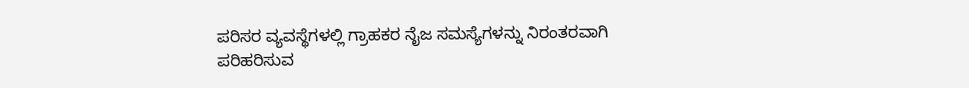ಪರಿಸರ ವ್ಯವಸ್ಥೆಗಳಲ್ಲಿ ಗ್ರಾಹಕರ ನೈಜ ಸಮಸ್ಯೆಗಳನ್ನು ನಿರಂತರವಾಗಿ ಪರಿಹರಿಸುವ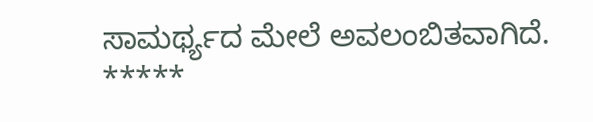ಸಾಮರ್ಥ್ಯದ ಮೇಲೆ ಅವಲಂಬಿತವಾಗಿದೆ.
*****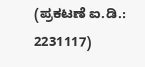(ಪ್ರಕಟಣೆ ಐ.ಡಿ.: 2231117)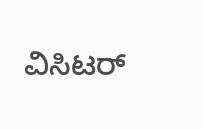ವಿಸಿಟರ್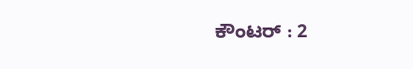ಕೌಂಟರ್ : 2